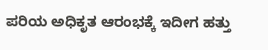ಪರಿಯ ಅಧಿಕೃತ ಆರಂಭಕ್ಕೆ ಇದೀಗ ಹತ್ತು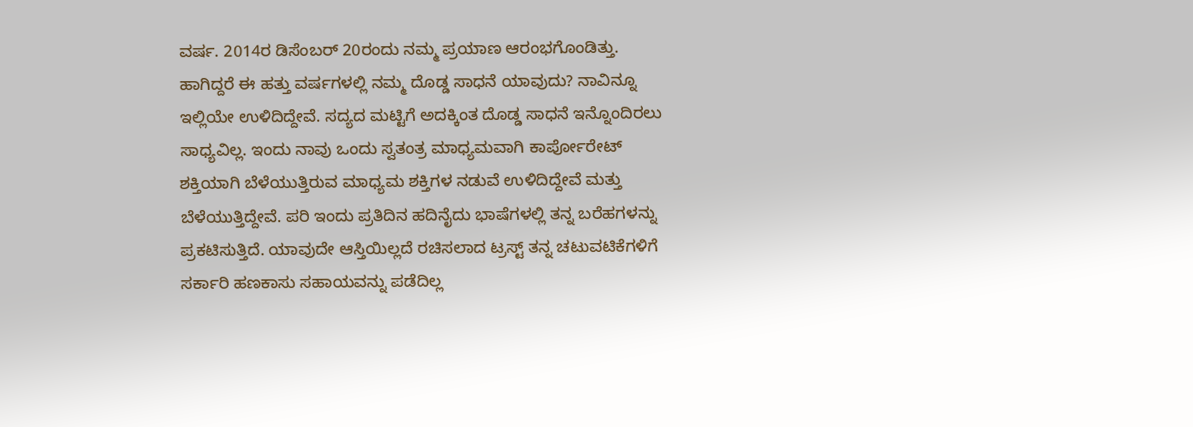ವರ್ಷ. 2014ರ ಡಿಸೆಂಬರ್ 20ರಂದು ನಮ್ಮ ಪ್ರಯಾಣ ಆರಂಭಗೊಂಡಿತ್ತು.
ಹಾಗಿದ್ದರೆ ಈ ಹತ್ತು ವರ್ಷಗಳಲ್ಲಿ ನಮ್ಮ ದೊಡ್ಡ ಸಾಧನೆ ಯಾವುದು? ನಾವಿನ್ನೂ ಇಲ್ಲಿಯೇ ಉಳಿದಿದ್ದೇವೆ. ಸದ್ಯದ ಮಟ್ಟಿಗೆ ಅದಕ್ಕಿಂತ ದೊಡ್ಡ ಸಾಧನೆ ಇನ್ನೊಂದಿರಲು ಸಾಧ್ಯವಿಲ್ಲ. ಇಂದು ನಾವು ಒಂದು ಸ್ವತಂತ್ರ ಮಾಧ್ಯಮವಾಗಿ ಕಾರ್ಪೋರೇಟ್ ಶಕ್ತಿಯಾಗಿ ಬೆಳೆಯುತ್ತಿರುವ ಮಾಧ್ಯಮ ಶಕ್ತಿಗಳ ನಡುವೆ ಉಳಿದಿದ್ದೇವೆ ಮತ್ತು ಬೆಳೆಯುತ್ತಿದ್ದೇವೆ. ಪರಿ ಇಂದು ಪ್ರತಿದಿನ ಹದಿನೈದು ಭಾಷೆಗಳಲ್ಲಿ ತನ್ನ ಬರೆಹಗಳನ್ನು ಪ್ರಕಟಿಸುತ್ತಿದೆ. ಯಾವುದೇ ಆಸ್ತಿಯಿಲ್ಲದೆ ರಚಿಸಲಾದ ಟ್ರಸ್ಟ್ ತನ್ನ ಚಟುವಟಿಕೆಗಳಿಗೆ ಸರ್ಕಾರಿ ಹಣಕಾಸು ಸಹಾಯವನ್ನು ಪಡೆದಿಲ್ಲ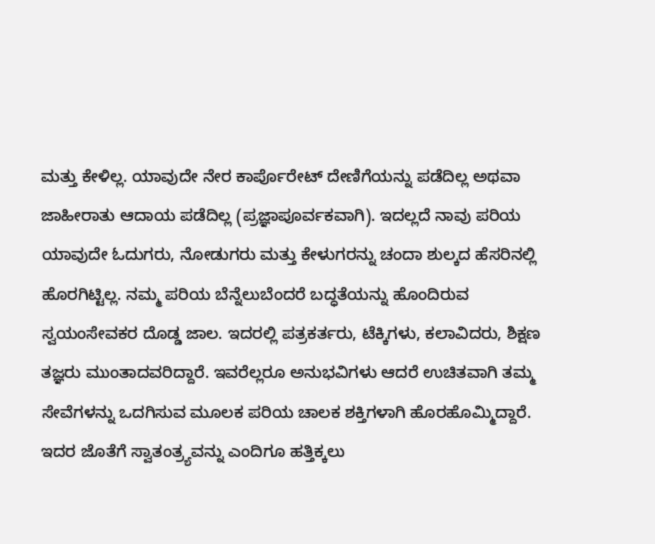ಮತ್ತು ಕೇಳಿಲ್ಲ. ಯಾವುದೇ ನೇರ ಕಾರ್ಪೊರೇಟ್ ದೇಣಿಗೆಯನ್ನು ಪಡೆದಿಲ್ಲ ಅಥವಾ ಜಾಹೀರಾತು ಆದಾಯ ಪಡೆದಿಲ್ಲ (ಪ್ರಜ್ಞಾಪೂರ್ವಕವಾಗಿ). ಇದಲ್ಲದೆ ನಾವು ಪರಿಯ ಯಾವುದೇ ಓದುಗರು, ನೋಡುಗರು ಮತ್ತು ಕೇಳುಗರನ್ನು ಚಂದಾ ಶುಲ್ಕದ ಹೆಸರಿನಲ್ಲಿ ಹೊರಗಿಟ್ಟಿಲ್ಲ. ನಮ್ಮ ಪರಿಯ ಬೆನ್ನೆಲುಬೆಂದರೆ ಬದ್ಧತೆಯನ್ನು ಹೊಂದಿರುವ ಸ್ವಯಂಸೇವಕರ ದೊಡ್ಡ ಜಾಲ. ಇದರಲ್ಲಿ ಪತ್ರಕರ್ತರು, ಟೆಕ್ಕಿಗಳು, ಕಲಾವಿದರು, ಶಿಕ್ಷಣ ತಜ್ಞರು ಮುಂತಾದವರಿದ್ದಾರೆ. ಇವರೆಲ್ಲರೂ ಅನುಭವಿಗಳು ಆದರೆ ಉಚಿತವಾಗಿ ತಮ್ಮ ಸೇವೆಗಳನ್ನು ಒದಗಿಸುವ ಮೂಲಕ ಪರಿಯ ಚಾಲಕ ಶಕ್ತಿಗಳಾಗಿ ಹೊರಹೊಮ್ಮಿದ್ದಾರೆ. ಇದರ ಜೊತೆಗೆ ಸ್ವಾತಂತ್ರ್ಯವನ್ನು ಎಂದಿಗೂ ಹತ್ತಿಕ್ಕಲು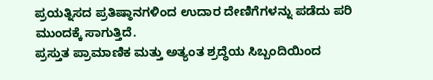ಪ್ರಯತ್ನಿಸದ ಪ್ರತಿಷ್ಠಾನಗಳಿಂದ ಉದಾರ ದೇಣಿಗೆಗಳನ್ನು ಪಡೆದು ಪರಿ ಮುಂದಕ್ಕೆ ಸಾಗುತ್ತಿದೆ.
ಪ್ರಸ್ತುತ ಪ್ರಾಮಾಣಿಕ ಮತ್ತು ಅತ್ಯಂತ ಶ್ರದ್ಧೆಯ ಸಿಬ್ಬಂದಿಯಿಂದ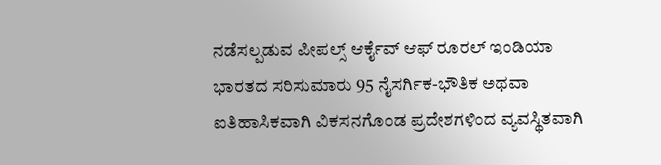ನಡೆಸಲ್ಪಡುವ ಪೀಪಲ್ಸ್ ಆರ್ಕೈವ್ ಆಫ್ ರೂರಲ್ ಇಂಡಿಯಾ ಭಾರತದ ಸರಿಸುಮಾರು 95 ನೈಸರ್ಗಿಕ-ಭೌತಿಕ ಅಥವಾ ಐತಿಹಾಸಿಕವಾಗಿ ವಿಕಸನಗೊಂಡ ಪ್ರದೇಶಗಳಿಂದ ವ್ಯವಸ್ಥಿತವಾಗಿ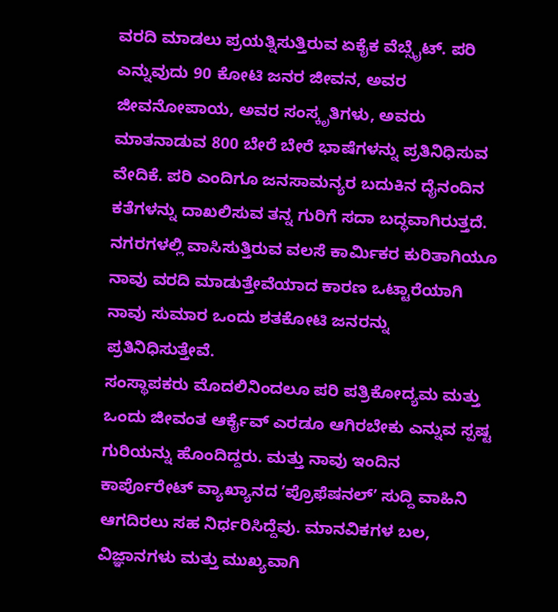ವರದಿ ಮಾಡಲು ಪ್ರಯತ್ನಿಸುತ್ತಿರುವ ಏಕೈಕ ವೆಬ್ಸೈಟ್. ಪರಿ ಎನ್ನುವುದು 90 ಕೋಟಿ ಜನರ ಜೀವನ, ಅವರ ಜೀವನೋಪಾಯ, ಅವರ ಸಂಸ್ಕೃತಿಗಳು, ಅವರು ಮಾತನಾಡುವ 800 ಬೇರೆ ಬೇರೆ ಭಾಷೆಗಳನ್ನು ಪ್ರತಿನಿಧಿಸುವ ವೇದಿಕೆ. ಪರಿ ಎಂದಿಗೂ ಜನಸಾಮನ್ಯರ ಬದುಕಿನ ದೈನಂದಿನ ಕತೆಗಳನ್ನು ದಾಖಲಿಸುವ ತನ್ನ ಗುರಿಗೆ ಸದಾ ಬದ್ಧವಾಗಿರುತ್ತದೆ. ನಗರಗಳಲ್ಲಿ ವಾಸಿಸುತ್ತಿರುವ ವಲಸೆ ಕಾರ್ಮಿಕರ ಕುರಿತಾಗಿಯೂ ನಾವು ವರದಿ ಮಾಡುತ್ತೇವೆಯಾದ ಕಾರಣ ಒಟ್ಟಾರೆಯಾಗಿ ನಾವು ಸುಮಾರ ಒಂದು ಶತಕೋಟಿ ಜನರನ್ನು ಪ್ರತಿನಿಧಿಸುತ್ತೇವೆ.
ಸಂಸ್ಥಾಪಕರು ಮೊದಲಿನಿಂದಲೂ ಪರಿ ಪತ್ರಿಕೋದ್ಯಮ ಮತ್ತು ಒಂದು ಜೀವಂತ ಆರ್ಕೈವ್ ಎರಡೂ ಆಗಿರಬೇಕು ಎನ್ನುವ ಸ್ಪಷ್ಟ ಗುರಿಯನ್ನು ಹೊಂದಿದ್ದರು. ಮತ್ತು ನಾವು ಇಂದಿನ ಕಾರ್ಪೊರೇಟ್ ವ್ಯಾಖ್ಯಾನದ ʼಪ್ರೊಫೆಷನಲ್ʼ ಸುದ್ದಿ ವಾಹಿನಿ ಆಗದಿರಲು ಸಹ ನಿರ್ಧರಿಸಿದ್ದೆವು. ಮಾನವಿಕಗಳ ಬಲ, ವಿಜ್ಞಾನಗಳು ಮತ್ತು ಮುಖ್ಯವಾಗಿ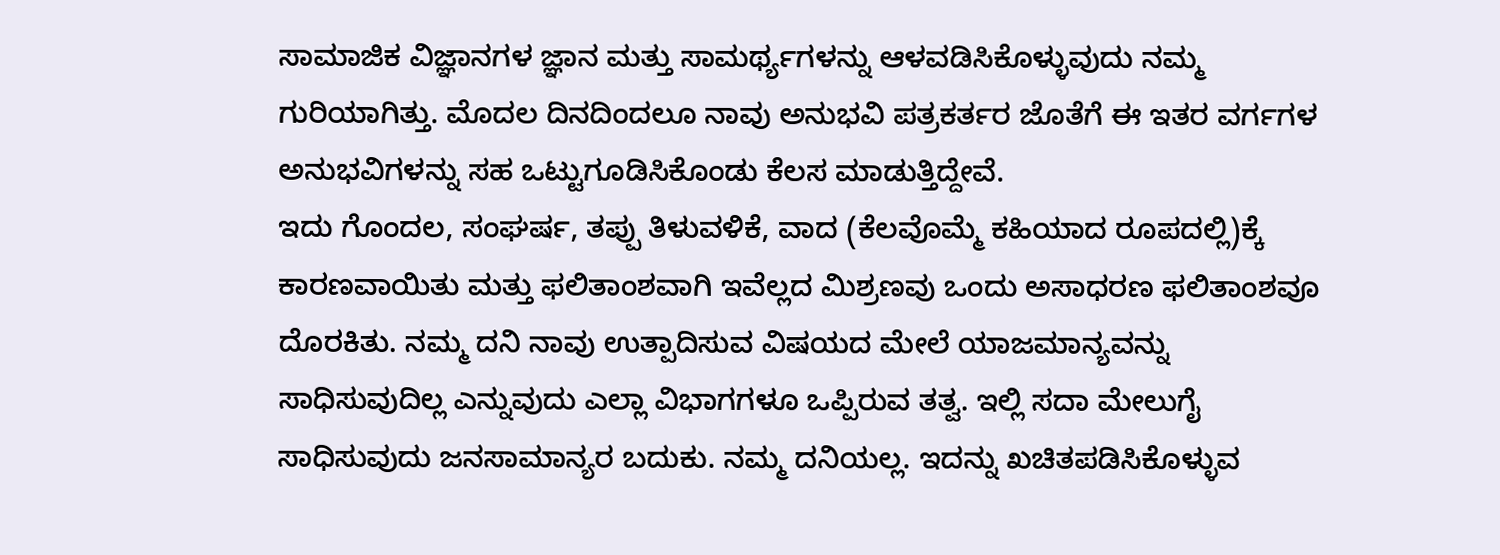ಸಾಮಾಜಿಕ ವಿಜ್ಞಾನಗಳ ಜ್ಞಾನ ಮತ್ತು ಸಾಮರ್ಥ್ಯಗಳನ್ನು ಆಳವಡಿಸಿಕೊಳ್ಳುವುದು ನಮ್ಮ ಗುರಿಯಾಗಿತ್ತು. ಮೊದಲ ದಿನದಿಂದಲೂ ನಾವು ಅನುಭವಿ ಪತ್ರಕರ್ತರ ಜೊತೆಗೆ ಈ ಇತರ ವರ್ಗಗಳ ಅನುಭವಿಗಳನ್ನು ಸಹ ಒಟ್ಟುಗೂಡಿಸಿಕೊಂಡು ಕೆಲಸ ಮಾಡುತ್ತಿದ್ದೇವೆ.
ಇದು ಗೊಂದಲ, ಸಂಘರ್ಷ, ತಪ್ಪು ತಿಳುವಳಿಕೆ, ವಾದ (ಕೆಲವೊಮ್ಮೆ ಕಹಿಯಾದ ರೂಪದಲ್ಲಿ)ಕ್ಕೆ ಕಾರಣವಾಯಿತು ಮತ್ತು ಫಲಿತಾಂಶವಾಗಿ ಇವೆಲ್ಲದ ಮಿಶ್ರಣವು ಒಂದು ಅಸಾಧರಣ ಫಲಿತಾಂಶವೂ ದೊರಕಿತು. ನಮ್ಮ ದನಿ ನಾವು ಉತ್ಪಾದಿಸುವ ವಿಷಯದ ಮೇಲೆ ಯಾಜಮಾನ್ಯವನ್ನು ಸಾಧಿಸುವುದಿಲ್ಲ ಎನ್ನುವುದು ಎಲ್ಲಾ ವಿಭಾಗಗಳೂ ಒಪ್ಪಿರುವ ತತ್ವ. ಇಲ್ಲಿ ಸದಾ ಮೇಲುಗೈ ಸಾಧಿಸುವುದು ಜನಸಾಮಾನ್ಯರ ಬದುಕು. ನಮ್ಮ ದನಿಯಲ್ಲ. ಇದನ್ನು ಖಚಿತಪಡಿಸಿಕೊಳ್ಳುವ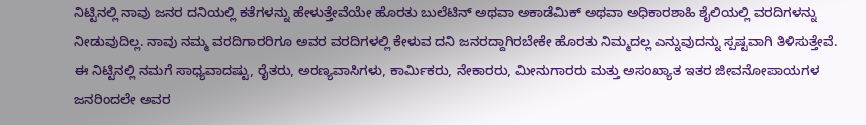ನಿಟ್ಟಿನಲ್ಲಿ ನಾವು ಜನರ ದನಿಯಲ್ಲಿ ಕತೆಗಳನ್ನು ಹೇಳುತ್ತೇವೆಯೇ ಹೊರತು ಬುಲೆಟಿನ್ ಅಥವಾ ಅಕಾಡೆಮಿಕ್ ಅಥವಾ ಅಧಿಕಾರಶಾಹಿ ಶೈಲಿಯಲ್ಲಿ ವರದಿಗಳನ್ನು ನೀಡುವುದಿಲ್ಲ. ನಾವು ನಮ್ಮ ವರದಿಗಾರರಿಗೂ ಅವರ ವರದಿಗಳಲ್ಲಿ ಕೇಳುವ ದನಿ ಜನರದ್ದಾಗಿರಬೇಕೇ ಹೊರತು ನಿಮ್ಮದಲ್ಲ ಎನ್ನುವುದನ್ನು ಸ್ಪಷ್ಟವಾಗಿ ತಿಳಿಸುತ್ತೇವೆ. ಈ ನಿಟ್ಟಿನಲ್ಲಿ ನಮಗೆ ಸಾಧ್ಯವಾದಷ್ಟು, ರೈತರು, ಅರಣ್ಯವಾಸಿಗಳು, ಕಾರ್ಮಿಕರು, ನೇಕಾರರು, ಮೀನುಗಾರರು ಮತ್ತು ಅಸಂಖ್ಯಾತ ಇತರ ಜೀವನೋಪಾಯಗಳ ಜನರಿಂದಲೇ ಅವರ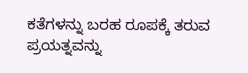ಕತೆಗಳನ್ನು ಬರಹ ರೂಪಕ್ಕೆ ತರುವ ಪ್ರಯತ್ನವನ್ನು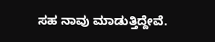ಸಹ ನಾವು ಮಾಡುತ್ತಿದ್ದೇವೆ.